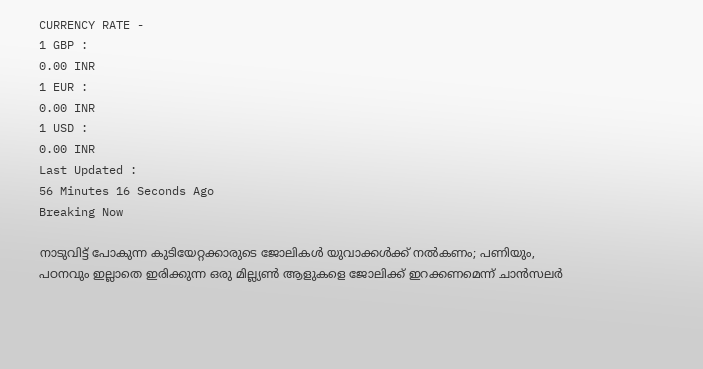CURRENCY RATE -
1 GBP :
0.00 INR
1 EUR :
0.00 INR
1 USD :
0.00 INR
Last Updated :
56 Minutes 16 Seconds Ago
Breaking Now

നാടുവിട്ട് പോകുന്ന കുടിയേറ്റക്കാരുടെ ജോലികള്‍ യുവാക്കള്‍ക്ക് നല്‍കണം; പണിയും, പഠനവും ഇല്ലാതെ ഇരിക്കുന്ന ഒരു മില്ല്യണ്‍ ആളുകളെ ജോലിക്ക് ഇറക്കണമെന്ന് ചാന്‍സലര്‍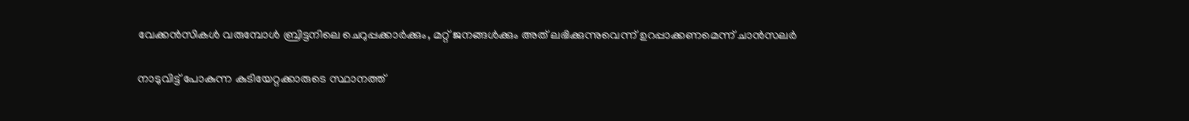വേക്കന്‍സികള്‍ വരുമ്പോള്‍ ബ്രിട്ടനിലെ ചെറുപ്പക്കാര്‍ക്കും, മറ്റ് ജനങ്ങള്‍ക്കും അത് ലഭിക്കുന്നുവെന്ന് ഉറപ്പാക്കണമെന്ന് ചാന്‍സലര്‍

നാടുവിട്ട് പോകുന്ന കുടിയേറ്റക്കാരുടെ സ്ഥാനത്ത്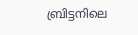ബ്രിട്ടനിലെ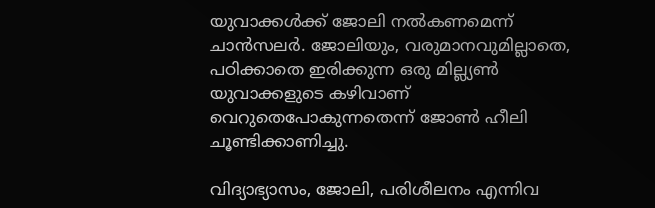യുവാക്കള്‍ക്ക് ജോലി നല്‍കണമെന്ന് ചാന്‍സലര്‍. ജോലിയും, വരുമാനവുമില്ലാതെ, പഠിക്കാതെ ഇരിക്കുന്ന ഒരു മില്ല്യണ്‍ യുവാക്കളുടെ കഴിവാണ് വെറുതെപോകുന്നതെന്ന് ജോണ്‍ ഹീലി ചൂണ്ടിക്കാണിച്ചു.

വിദ്യാഭ്യാസം, ജോലി, പരിശീലനം എന്നിവ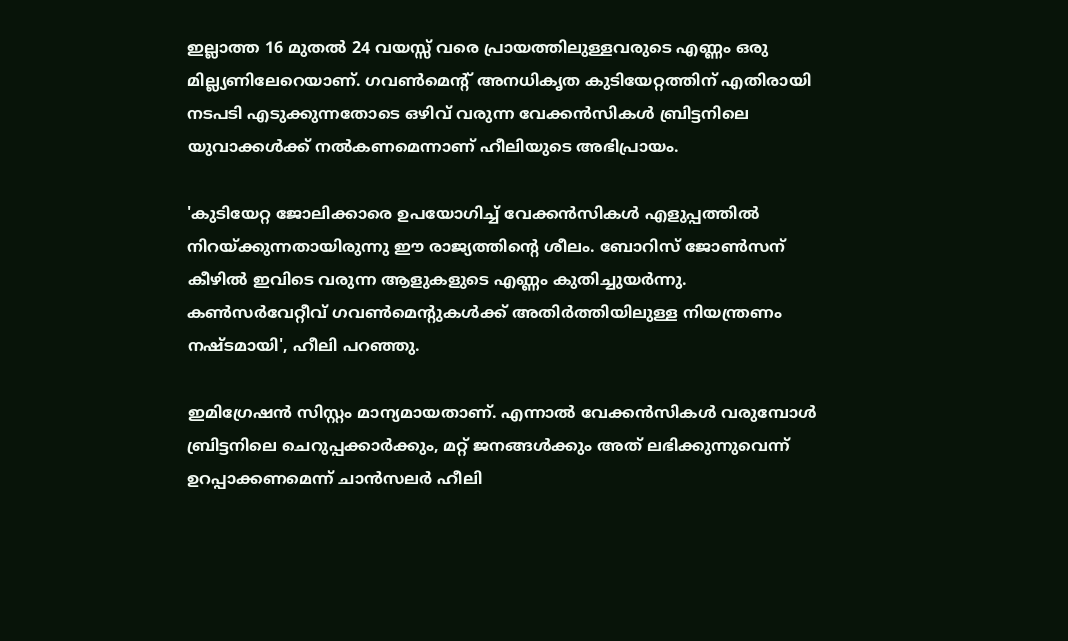ഇല്ലാത്ത 16 മുതല്‍ 24 വയസ്സ് വരെ പ്രായത്തിലുള്ളവരുടെ എണ്ണം ഒരു മില്ല്യണിലേറെയാണ്. ഗവണ്‍മെന്റ് അനധികൃത കുടിയേറ്റത്തിന് എതിരായി നടപടി എടുക്കുന്നതോടെ ഒഴിവ് വരുന്ന വേക്കന്‍സികള്‍ ബ്രിട്ടനിലെ യുവാക്കള്‍ക്ക് നല്‍കണമെന്നാണ് ഹീലിയുടെ അഭിപ്രായം.

'കുടിയേറ്റ ജോലിക്കാരെ ഉപയോഗിച്ച് വേക്കന്‍സികള്‍ എളുപ്പത്തില്‍ നിറയ്ക്കുന്നതായിരുന്നു ഈ രാജ്യത്തിന്റെ ശീലം. ബോറിസ് ജോണ്‍സന് കീഴില്‍ ഇവിടെ വരുന്ന ആളുകളുടെ എണ്ണം കുതിച്ചുയര്‍ന്നു. കണ്‍സര്‍വേറ്റീവ് ഗവണ്‍മെന്റുകള്‍ക്ക് അതിര്‍ത്തിയിലുള്ള നിയന്ത്രണം നഷ്ടമായി', ഹീലി പറഞ്ഞു.

ഇമിഗ്രേഷന്‍ സിസ്റ്റം മാന്യമായതാണ്. എന്നാല്‍ വേക്കന്‍സികള്‍ വരുമ്പോള്‍ ബ്രിട്ടനിലെ ചെറുപ്പക്കാര്‍ക്കും, മറ്റ് ജനങ്ങള്‍ക്കും അത് ലഭിക്കുന്നുവെന്ന് ഉറപ്പാക്കണമെന്ന് ചാന്‍സലര്‍ ഹീലി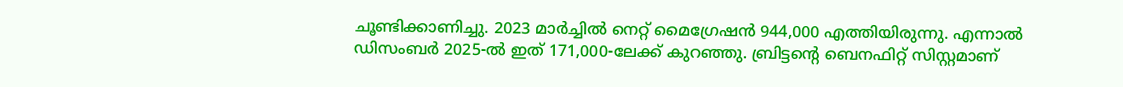ചൂണ്ടിക്കാണിച്ചു. 2023 മാര്‍ച്ചില്‍ നെറ്റ് മൈഗ്രേഷന്‍ 944,000 എത്തിയിരുന്നു. എന്നാല്‍ ഡിസംബര്‍ 2025-ല്‍ ഇത് 171,000-ലേക്ക് കുറഞ്ഞു. ബ്രിട്ടന്റെ ബെനഫിറ്റ് സിസ്റ്റമാണ്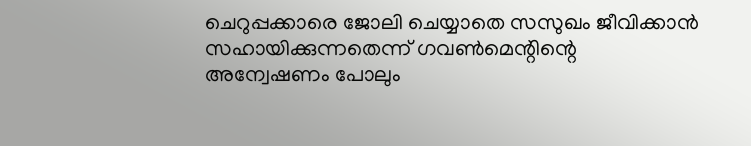ചെറുപ്പക്കാരെ ജോലി ചെയ്യാതെ സസുഖം ജീവിക്കാന്‍ സഹായിക്കുന്നതെന്ന് ഗവണ്‍മെന്റിന്റെ അന്വേഷണം പോലും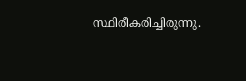സ്ഥിരീകരിച്ചിരുന്നു.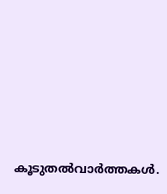കൂടുതല്‍വാര്‍ത്തകള്‍.